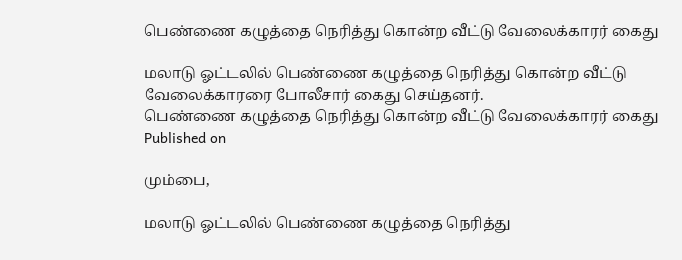பெண்ணை கழுத்தை நெரித்து கொன்ற வீட்டு வேலைக்காரர் கைது

மலாடு ஓட்டலில் பெண்ணை கழுத்தை நெரித்து கொன்ற வீட்டு வேலைக்காரரை போலீசார் கைது செய்தனர்.
பெண்ணை கழுத்தை நெரித்து கொன்ற வீட்டு வேலைக்காரர் கைது
Published on

மும்பை,

மலாடு ஓட்டலில் பெண்ணை கழுத்தை நெரித்து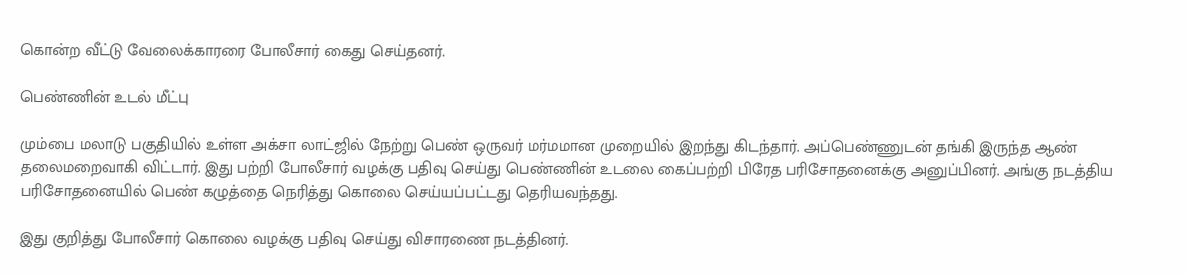கொன்ற வீட்டு வேலைக்காரரை போலீசார் கைது செய்தனர்.

பெண்ணின் உடல் மீட்பு

மும்பை மலாடு பகுதியில் உள்ள அக்சா லாட்ஜில் நேற்று பெண் ஒருவர் மர்மமான முறையில் இறந்து கிடந்தார். அப்பெண்ணுடன் தங்கி இருந்த ஆண் தலைமறைவாகி விட்டார். இது பற்றி போலீசார் வழக்கு பதிவு செய்து பெண்ணின் உடலை கைப்பற்றி பிரேத பரிசோதனைக்கு அனுப்பினர். அங்கு நடத்திய பரிசோதனையில் பெண் கழுத்தை நெரித்து கொலை செய்யப்பட்டது தெரியவந்தது.

இது குறித்து போலீசார் கொலை வழக்கு பதிவு செய்து விசாரணை நடத்தினர்.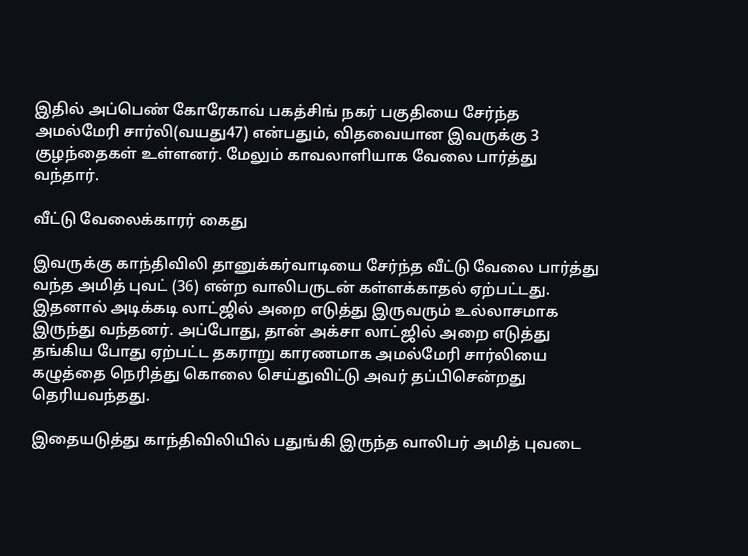இதில் அப்பெண் கோரேகாவ் பகத்சிங் நகர் பகுதியை சேர்ந்த அமல்மேரி சார்லி(வயது47) என்பதும், விதவையான இவருக்கு 3 குழந்தைகள் உள்ளனர். மேலும் காவலாளியாக வேலை பார்த்து வந்தார்.

வீட்டு வேலைக்காரர் கைது

இவருக்கு காந்திவிலி தானுக்கர்வாடியை சேர்ந்த வீட்டு வேலை பார்த்து வந்த அமித் புவட் (36) என்ற வாலிபருடன் கள்ளக்காதல் ஏற்பட்டது. இதனால் அடிக்கடி லாட்ஜில் அறை எடுத்து இருவரும் உல்லாசமாக இருந்து வந்தனர். அப்போது, தான் அக்சா லாட்ஜில் அறை எடுத்து தங்கிய போது ஏற்பட்ட தகராறு காரணமாக அமல்மேரி சார்லியை கழுத்தை நெரித்து கொலை செய்துவிட்டு அவர் தப்பிசென்றது தெரியவந்தது.

இதையடுத்து காந்திவிலியில் பதுங்கி இருந்த வாலிபர் அமித் புவடை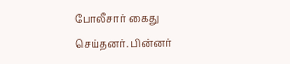போலீசார் கைது செய்தனர். பின்னர்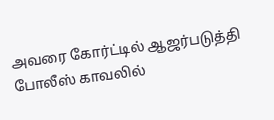அவரை கோர்ட்டில் ஆஜர்படுத்தி போலீஸ் காவலில்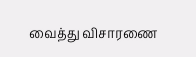வைத்து விசாரணை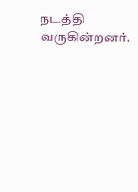நடத்தி வருகின்றனர்.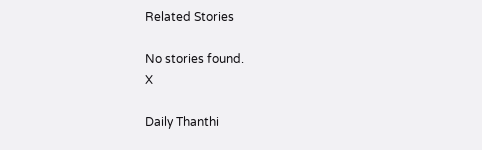Related Stories

No stories found.
X

Daily Thanthi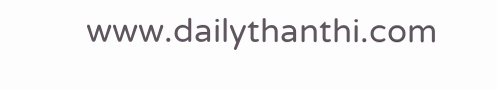www.dailythanthi.com